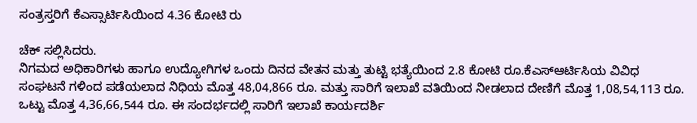ಸಂತ್ರಸ್ತರಿಗೆ ಕೆಎಸ್ಸಾರ್ಟಿಸಿಯಿಂದ 4.36 ಕೋಟಿ ರು

ಚೆಕ್ ಸಲ್ಲಿಸಿದರು.
ನಿಗಮದ ಅಧಿಕಾರಿಗಳು ಹಾಗೂ ಉದ್ಯೋಗಿಗಳ ಒಂದು ದಿನದ ವೇತನ ಮತ್ತು ತುಟ್ಟಿ ಭತ್ಯೆಯಿಂದ 2.8 ಕೋಟಿ ರೂ.ಕೆಎಸ್ಆರ್ಟಿಸಿಯ ವಿವಿಧ ಸಂಘಟನೆ ಗಳಿಂದ ಪಡೆಯಲಾದ ನಿಧಿಯ ಮೊತ್ತ 48,04,866 ರೂ. ಮತ್ತು ಸಾರಿಗೆ ಇಲಾಖೆ ವತಿಯಿಂದ ನೀಡಲಾದ ದೇಣಿಗೆ ಮೊತ್ತ 1,08,54,113 ರೂ. ಒಟ್ಟು ಮೊತ್ತ 4,36,66,544 ರೂ. ಈ ಸಂದರ್ಭದಲ್ಲಿ ಸಾರಿಗೆ ಇಲಾಖೆ ಕಾರ್ಯದರ್ಶಿ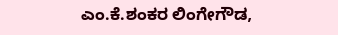ಎಂ.ಕೆ.ಶಂಕರ ಲಿಂಗೇಗೌಡ,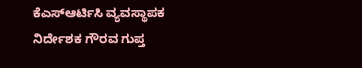ಕೆಎಸ್ಆರ್ಟಿಸಿ ವ್ಯವಸ್ಥಾಪಕ ನಿರ್ದೇಶಕ ಗೌರವ ಗುಪ್ತ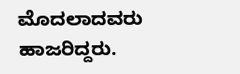ಮೊದಲಾದವರು ಹಾಜರಿದ್ದರು.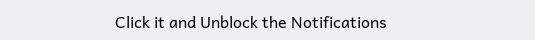Click it and Unblock the Notifications